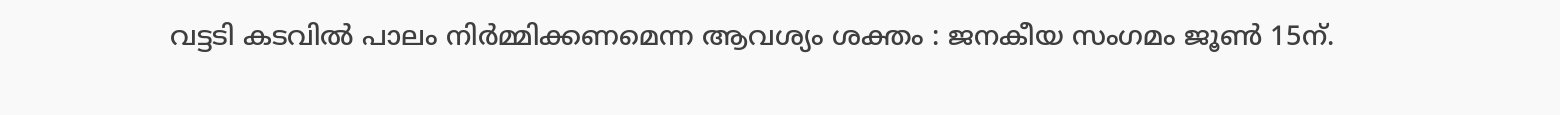വട്ടടി കടവിൽ പാലം നിർമ്മിക്കണമെന്ന ആവശ്യം ശക്തം : ജനകീയ സംഗമം ജൂൺ 15ന്.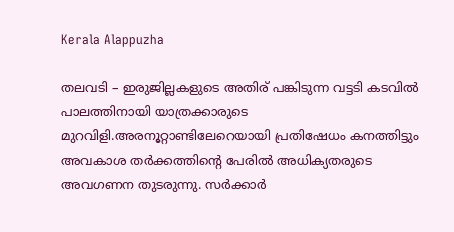Kerala Alappuzha

തലവടി – ഇരുജില്ലകളുടെ അതിര് പങ്കിടുന്ന വട്ടടി കടവിൽ പാലത്തിനായി യാത്രക്കാരുടെ മുറവിളി.അരനൂറ്റാണ്ടിലേറെയായി പ്രതിഷേധം കനത്തിട്ടും അവകാശ തർക്കത്തിൻ്റെ പേരിൽ അധിക്യതരുടെ അവഗണന തുടരുന്നു. സർക്കാർ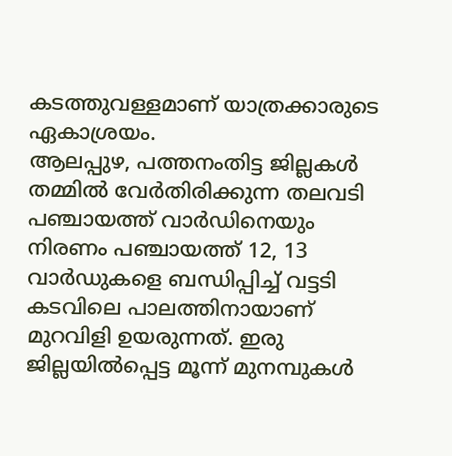കടത്തുവള്ളമാണ് യാത്രക്കാരുടെ ഏകാശ്രയം.
ആലപ്പുഴ, പത്തനംതിട്ട ജില്ലകൾ തമ്മിൽ വേർതിരിക്കുന്ന തലവടി പഞ്ചായത്ത് വാർഡിനെയും നിരണം പഞ്ചായത്ത് 12, 13 വാർഡുകളെ ബന്ധിപ്പിച്ച് വട്ടടി കടവിലെ പാലത്തിനായാണ് മുറവിളി ഉയരുന്നത്. ഇരു ജില്ലയിൽപ്പെട്ട മൂന്ന് മുനമ്പുകൾ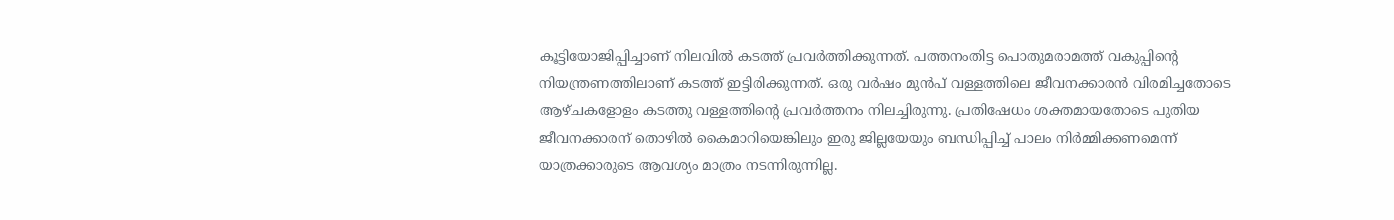കൂട്ടിയോജിപ്പിച്ചാണ് നിലവിൽ കടത്ത് പ്രവർത്തിക്കുന്നത്. പത്തനംതിട്ട പൊതുമരാമത്ത് വകുപ്പിൻ്റെ നിയന്ത്രണത്തിലാണ് കടത്ത് ഇട്ടിരിക്കുന്നത്. ഒരു വർഷം മുൻപ് വള്ളത്തിലെ ജീവനക്കാരൻ വിരമിച്ചതോടെ ആഴ്ചകളോളം കടത്തു വള്ളത്തിൻ്റെ പ്രവർത്തനം നിലച്ചിരുന്നു. പ്രതിഷേധം ശക്തമായതോടെ പുതിയ ജീവനക്കാരന് തൊഴിൽ കൈമാറിയെങ്കിലും ഇരു ജില്ലയേയും ബന്ധിപ്പിച്ച് പാലം നിർമ്മിക്കണമെന്ന് യാത്രക്കാരുടെ ആവശ്യം മാത്രം നടന്നിരുന്നില്ല.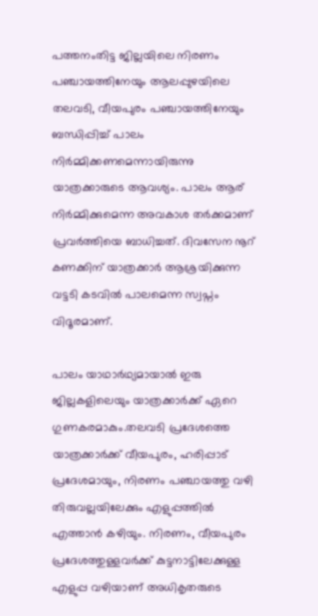പത്തനംതിട്ട ജില്ലയിലെ നിരണം പഞ്ചായത്തിനേയും ആലപ്പുഴയിലെ തലവടി, വീയപുരം പഞ്ചായത്തിനേയും ബന്ധിപ്പിച്ച് പാലം നിർമ്മിക്കണമെന്നായിരുന്നു യാത്രക്കാരുടെ ആവശ്യം. പാലം ആര് നിർമ്മിക്കുമെന്ന അവകാശ തർക്കമാണ് പ്രവർത്തിയെ ബാധിച്ചത്. ദിവസേന നൂറ് കണക്കിന് യാത്രക്കാർ ആശ്രയിക്കുന്ന വട്ടടി കടവിൽ പാലമെന്ന സ്വപ്നം വിദൂരമാണ്.

പാലം യാഥാർഥ്യമായാൽ ഇരു ജില്ലകളിലെയും യാത്രക്കാർക്ക് ഏറെ ഗുണകരമാകും.തലവടി പ്രദേശത്തെ യാത്രക്കാർക്ക് വീയപുരം, ഹരിപ്പാട് പ്രദേശമായും, നിരണം പഞ്ചായത്തു വഴി തിരുവല്ലയിലേക്കും എളുപ്പത്തിൽ എത്താൻ കഴിയും. നിരണം, വീയപുരം പ്രദേശത്തുള്ളവർക്ക് കുട്ടനാട്ടിലേക്കുള്ള എളുപ്പ വഴിയാണ് അധികൃതരുടെ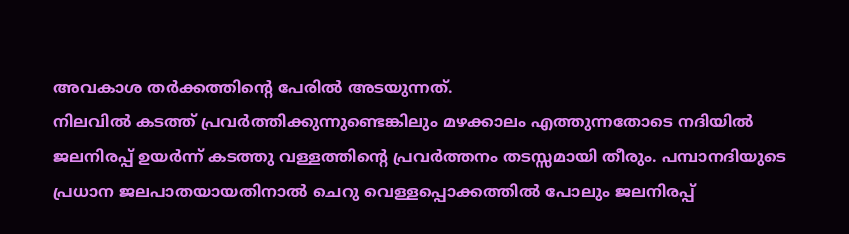അവകാശ തർക്കത്തിൻ്റെ പേരിൽ അടയുന്നത്.
നിലവിൽ കടത്ത് പ്രവർത്തിക്കുന്നുണ്ടെങ്കിലും മഴക്കാലം എത്തുന്നതോടെ നദിയിൽ ജലനിരപ്പ് ഉയർന്ന് കടത്തു വള്ളത്തിൻ്റെ പ്രവർത്തനം തടസ്സമായി തീരും. പമ്പാനദിയുടെ പ്രധാന ജലപാതയായതിനാൽ ചെറു വെള്ളപ്പൊക്കത്തിൽ പോലും ജലനിരപ്പ്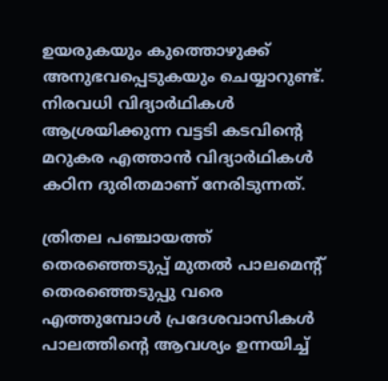ഉയരുകയും കുത്തൊഴുക്ക് അനുഭവപ്പെടുകയും ചെയ്യാറുണ്ട്. നിരവധി വിദ്യാർഥികൾ ആശ്രയിക്കുന്ന വട്ടടി കടവിൻ്റെ മറുകര എത്താൻ വിദ്യാർഥികൾ കഠിന ദുരിതമാണ് നേരിടുന്നത്.

ത്രിതല പഞ്ചായത്ത് തെരഞ്ഞെടുപ്പ് മുതൽ പാലമെൻ്റ് തെരഞ്ഞെടുപ്പു വരെ എത്തുമ്പോൾ പ്രദേശവാസികൾ പാലത്തിൻ്റെ ആവശ്യം ഉന്നയിച്ച്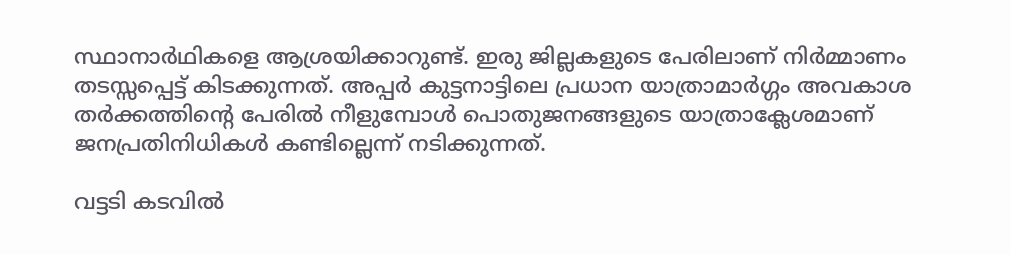സ്ഥാനാർഥികളെ ആശ്രയിക്കാറുണ്ട്. ഇരു ജില്ലകളുടെ പേരിലാണ് നിർമ്മാണം തടസ്സപ്പെട്ട് കിടക്കുന്നത്. അപ്പർ കുട്ടനാട്ടിലെ പ്രധാന യാത്രാമാർഗ്ഗം അവകാശ തർക്കത്തിൻ്റെ പേരിൽ നീളുമ്പോൾ പൊതുജനങ്ങളുടെ യാത്രാക്ലേശമാണ് ജനപ്രതിനിധികൾ കണ്ടില്ലെന്ന് നടിക്കുന്നത്.

വട്ടടി കടവിൽ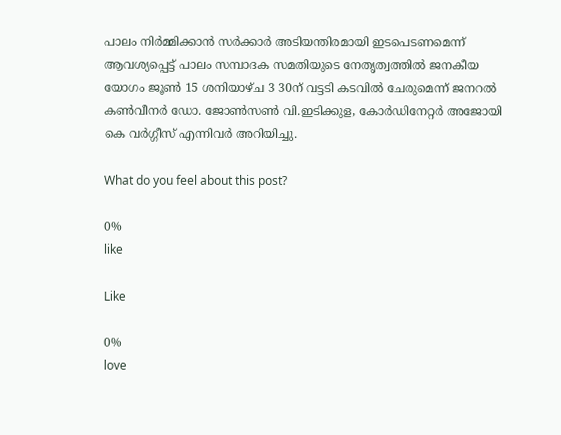പാലം നിർമ്മിക്കാൻ സർക്കാർ അടിയന്തിരമായി ഇടപെടണമെന്ന് ആവശ്യപ്പെട്ട് പാലം സമ്പാദക സമതിയുടെ നേതൃത്വത്തിൽ ജനകീയ യോഗം ജൂൺ 15 ശനിയാഴ്‌ച 3 30ന് വട്ടടി കടവിൽ ചേരുമെന്ന് ജനറൽ കൺവീനർ ഡോ. ജോൺസൺ വി.ഇടിക്കുള, കോർഡിനേറ്റർ അജോയി കെ വർഗ്ഗീസ് എന്നിവർ അറിയിച്ചു.

What do you feel about this post?

0%
like

Like

0%
love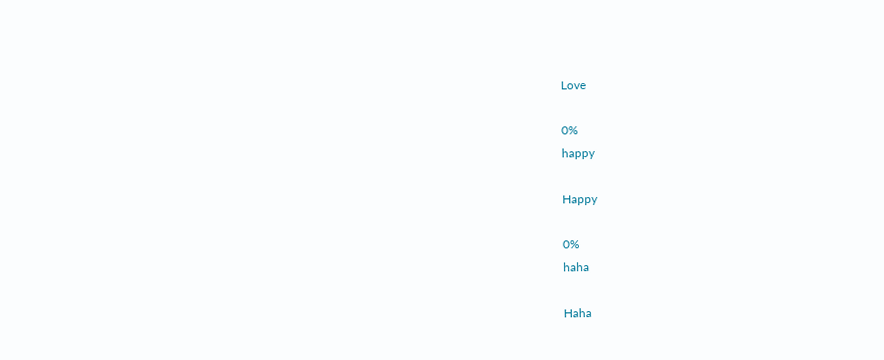Love

0%
happy

Happy

0%
haha

Haha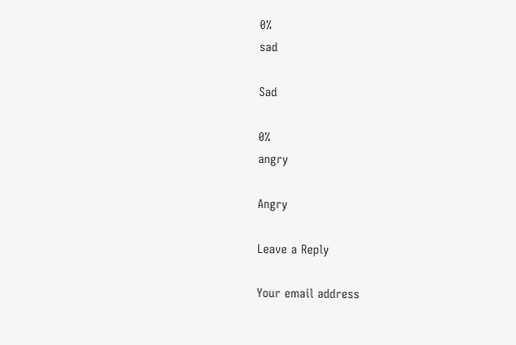0%
sad

Sad

0%
angry

Angry

Leave a Reply

Your email address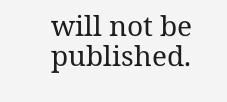will not be published.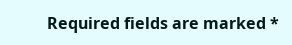Required fields are marked *